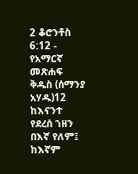2 ቆሮንቶስ 6:12 - የአማርኛ መጽሐፍ ቅዱስ (ሰማንያ አሃዱ)12 ከእናንተ የደረሰ ኀዘን በእኛ የለም፤ ከእኛም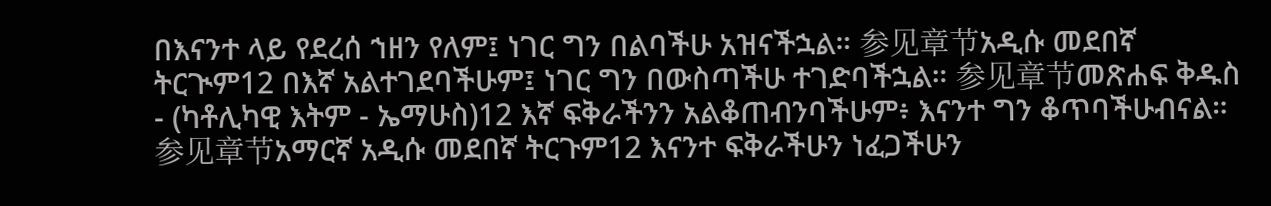በእናንተ ላይ የደረሰ ኀዘን የለም፤ ነገር ግን በልባችሁ አዝናችኋል። 参见章节አዲሱ መደበኛ ትርጒም12 በእኛ አልተገደባችሁም፤ ነገር ግን በውስጣችሁ ተገድባችኋል። 参见章节መጽሐፍ ቅዱስ - (ካቶሊካዊ እትም - ኤማሁስ)12 እኛ ፍቅራችንን አልቆጠብንባችሁም፥ እናንተ ግን ቆጥባችሁብናል። 参见章节አማርኛ አዲሱ መደበኛ ትርጉም12 እናንተ ፍቅራችሁን ነፈጋችሁን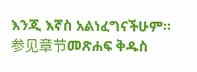እንጂ እኛስ አልነፈግናችሁም። 参见章节መጽሐፍ ቅዱስ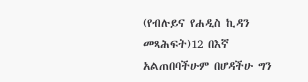(የብሉይና የሐዲስ ኪዳን መጻሕፍት)12 በእኛ አልጠበባችሁም በሆዳችሁ ግን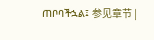ጠቦባችኋል፤ 参见章节 |